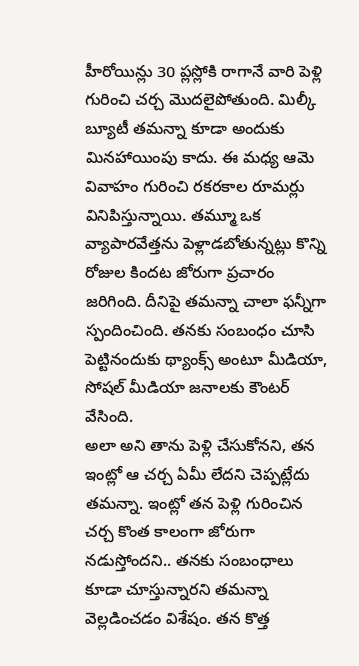హీరోయిన్లు 30 ప్లస్లోకి రాగానే వారి పెళ్లి గురించి చర్చ మొదలైపోతుంది. మిల్కీ బ్యూటీ తమన్నా కూడా అందుకు మినహాయింపు కాదు. ఈ మధ్య ఆమె వివాహం గురించి రకరకాల రూమర్లు వినిపిస్తున్నాయి. తమ్మూ ఒక వ్యాపారవేత్తను పెళ్లాడబోతున్నట్లు కొన్ని రోజుల కిందట జోరుగా ప్రచారం జరిగింది. దీనిపై తమన్నా చాలా ఫన్నీగా స్పందించింది. తనకు సంబంధం చూసి పెట్టినందుకు థ్యాంక్స్ అంటూ మీడియా, సోషల్ మీడియా జనాలకు కౌంటర్ వేసింది.
అలా అని తాను పెళ్లి చేసుకోనని, తన ఇంట్లో ఆ చర్చ ఏమీ లేదని చెప్పట్లేదు తమన్నా. ఇంట్లో తన పెళ్లి గురించిన చర్చ కొంత కాలంగా జోరుగా నడుస్తోందని.. తనకు సంబంధాలు కూడా చూస్తున్నారని తమన్నా వెల్లడించడం విశేషం. తన కొత్త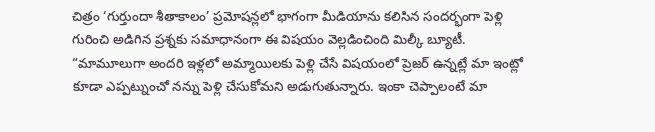చిత్రం ‘గుర్తుందా శీతాకాలం’ ప్రమోషన్లలో భాగంగా మీడియాను కలిసిన సందర్భంగా పెళ్లి గురించి అడిగిన ప్రశ్నకు సమాధానంగా ఈ విషయం వెల్లడించింది మిల్కీ బ్యూటీ.
“మామూలుగా అందరి ఇళ్లలో అమ్మాయిలకు పెళ్లి చేసే విషయంలో ప్రెజర్ ఉన్నట్లే మా ఇంట్లో కూడా ఎప్పట్నుంచో నన్ను పెళ్లి చేసుకోమని అడుగుతున్నారు. ఇంకా చెప్పాలంటే మా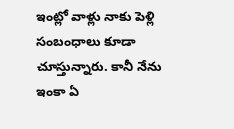ఇంట్లో వాళ్లు నాకు పెళ్లి సంబంధాలు కూడా చూస్తున్నారు. కానీ నేను ఇంకా ఏ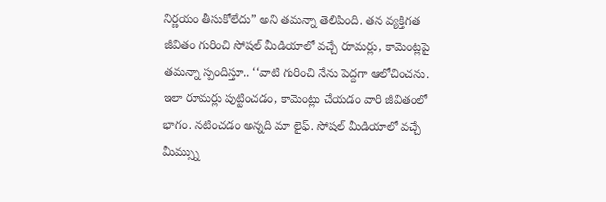నిర్ణయం తీసుకోలేదు” అని తమన్నా తెలిపింది. తన వ్యక్తిగత జీవితం గురించి సోషల్ మీడియాలో వచ్చే రూమర్లు, కామెంట్లపై తమన్నా స్పందిస్తూ.. ‘‘వాటి గురించి నేను పెద్దగా ఆలోచించను. ఇలా రూమర్లు పుట్టించడం, కామెంట్లు చేయడం వారి జీవితంలో భాగం. నటించడం అన్నది మా లైఫ్. సోషల్ మీడియాలో వచ్చే మీమ్స్ను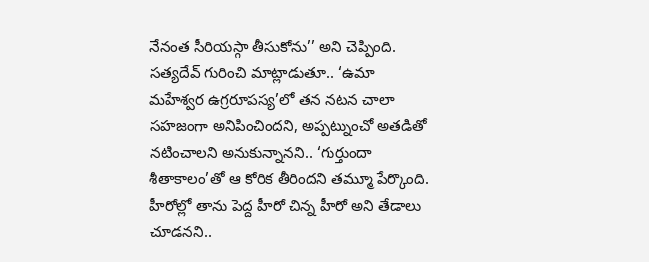నేనంత సీరియస్గా తీసుకోను’’ అని చెప్పింది.
సత్యదేవ్ గురించి మాట్లాడుతూ.. ‘ఉమా మహేశ్వర ఉగ్రరూపస్య’లో తన నటన చాలా సహజంగా అనిపించిందని, అప్పట్నుంచో అతడితో నటించాలని అనుకున్నానని.. ‘గుర్తుందా శీతాకాలం’తో ఆ కోరిక తీరిందని తమ్మూ పేర్కొంది. హీరోల్లో తాను పెద్ద హీరో చిన్న హీరో అని తేడాలు చూడనని..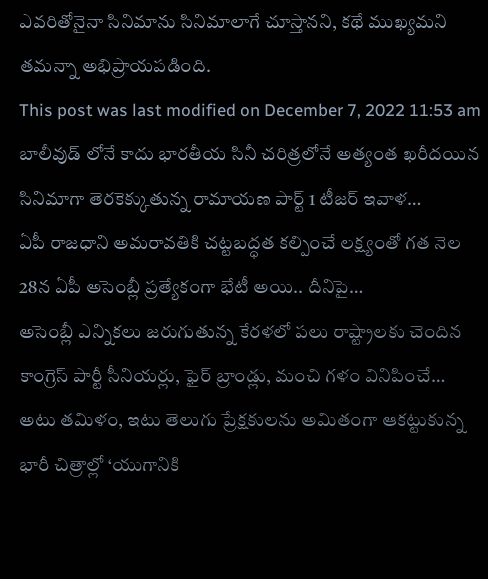ఎవరితోనైనా సినిమాను సినిమాలాగే చూస్తానని, కథే ముఖ్యమని తమన్నా అభిప్రాయపడింది.
This post was last modified on December 7, 2022 11:53 am
బాలీవుడ్ లోనే కాదు భారతీయ సినీ చరిత్రలోనే అత్యంత ఖరీదయిన సినిమాగా తెరకెక్కుతున్న రామాయణ పార్ట్ 1 టీజర్ ఇవాళ…
ఏపీ రాజధాని అమరావతికి చట్టబద్ధత కల్పించే లక్ష్యంతో గత నెల 28న ఏపీ అసెంబ్లీ ప్రత్యేకంగా భేటీ అయి.. దీనిపై…
అసెంబ్లీ ఎన్నికలు జరుగుతున్న కేరళలో పలు రాష్ట్రాలకు చెందిన కాంగ్రెస్ పార్టీ సీనియర్లు, ఫైర్ బ్రాండ్లు, మంచి గళం వినిపించే…
అటు తమిళం, ఇటు తెలుగు ప్రేక్షకులను అమితంగా ఆకట్టుకున్న భారీ చిత్రాల్లో ‘యుగానికి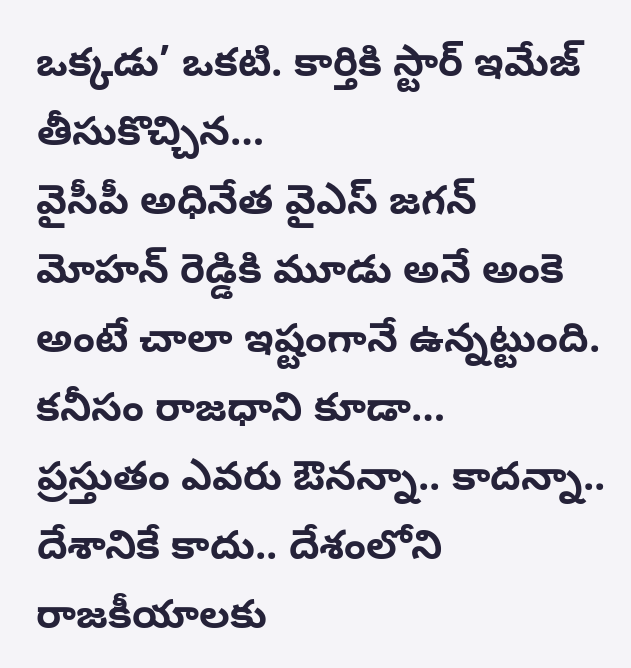ఒక్కడు’ ఒకటి. కార్తికి స్టార్ ఇమేజ్ తీసుకొచ్చిన…
వైసీపీ అధినేత వైఎస్ జగన్ మోహన్ రెడ్డికి మూడు అనే అంకె అంటే చాలా ఇష్టంగానే ఉన్నట్టుంది. కనీసం రాజధాని కూడా…
ప్రస్తుతం ఎవరు ఔనన్నా.. కాదన్నా.. దేశానికే కాదు.. దేశంలోని రాజకీయాలకు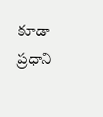కూడా ప్రధాని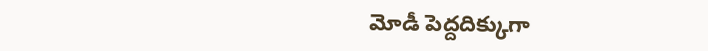మోడీ పెద్దదిక్కుగా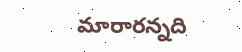మారారన్నది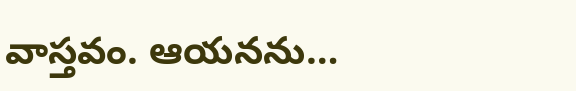వాస్తవం. ఆయనను…